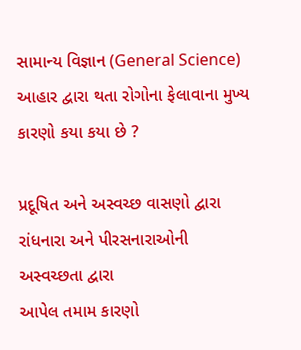સામાન્ય વિજ્ઞાન (General Science)
આહાર દ્વારા થતા રોગોના ફેલાવાના મુખ્ય કારણો કયા કયા છે ?

પ્રદૂષિત અને અસ્વચ્છ વાસણો દ્વારા
રાંધનારા અને પીરસનારાઓની અસ્વચ્છતા દ્વારા
આપેલ તમામ કારણો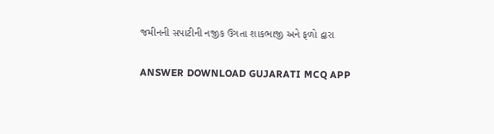જમીનની સપાટીની નજીક ઉગતા શાકભાજી અને ફળો દ્વારા

ANSWER DOWNLOAD GUJARATI MCQ APP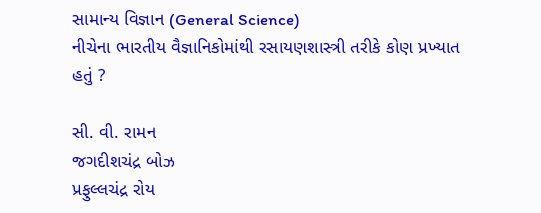સામાન્ય વિજ્ઞાન (General Science)
નીચેના ભારતીય વૈજ્ઞાનિકોમાંથી રસાયણશાસ્ત્રી તરીકે કોણ પ્રખ્યાત હતું ?

સી. વી. રામન
જગદીશચંદ્ર બોઝ
પ્રફુલ્લચંદ્ર રોય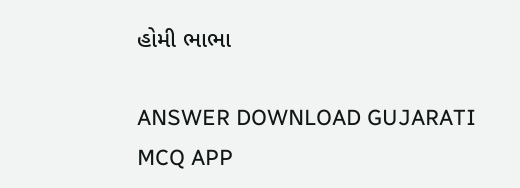હોમી ભાભા

ANSWER DOWNLOAD GUJARATI MCQ APP